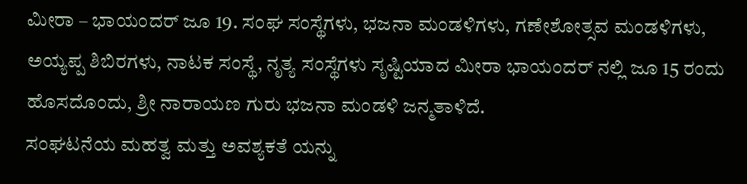ಮೀರಾ – ಭಾಯಂದರ್ ಜೂ 19. ಸಂಘ ಸಂಸ್ಥೆಗಳು, ಭಜನಾ ಮಂಡಳಿಗಳು, ಗಣೇಶೋತ್ಸವ ಮಂಡಳಿಗಳು, ಅಯ್ಯಪ್ಪ ಶಿಬಿರಗಳು, ನಾಟಕ ಸಂಸ್ಥೆ, ನೃತ್ಯ ಸಂಸ್ಥೆಗಳು ಸೃಷ್ಟಿಯಾದ ಮೀರಾ ಭಾಯಂದರ್ ನಲ್ಲಿ ಜೂ 15 ರಂದು ಹೊಸದೊಂದು, ಶ್ರೀ ನಾರಾಯಣ ಗುರು ಭಜನಾ ಮಂಡಳಿ ಜನ್ಮತಾಳಿದೆ.
ಸಂಘಟನೆಯ ಮಹತ್ವ ಮತ್ತು ಅವಶ್ಯಕತೆ ಯನ್ನು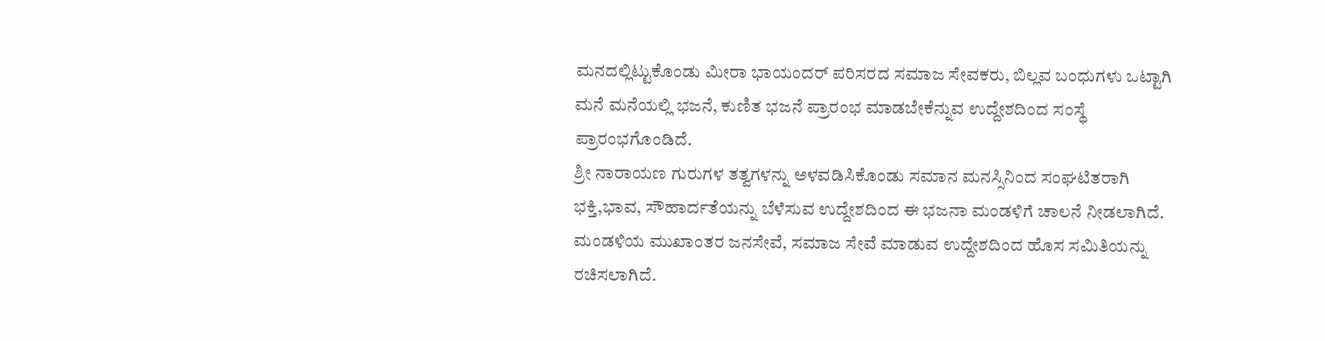ಮನದಲ್ಲಿಟ್ಟುಕೊಂಡು ಮೀರಾ ಭಾಯಂದರ್ ಪರಿಸರದ ಸಮಾಜ ಸೇವಕರು, ಬಿಲ್ಲವ ಬಂಧುಗಳು ಒಟ್ಟಾಗಿ ಮನೆ ಮನೆಯಲ್ಲಿ ಭಜನೆ, ಕುಣಿತ ಭಜನೆ ಪ್ರಾರಂಭ ಮಾಡಬೇಕೆನ್ನುವ ಉದ್ದೇಶದಿಂದ ಸಂಸ್ಥೆ ಪ್ರಾರಂಭಗೊಂಡಿದೆ.
ಶ್ರೀ ನಾರಾಯಣ ಗುರುಗಳ ತತ್ವಗಳನ್ನು ಅಳವಡಿಸಿಕೊಂಡು ಸಮಾನ ಮನಸ್ಸಿನಿಂದ ಸಂಘಟಿತರಾಗಿ ಭಕ್ತಿ,ಭಾವ, ಸೌಹಾರ್ದತೆಯನ್ನು ಬೆಳೆಸುವ ಉದ್ದೇಶದಿಂದ ಈ ಭಜನಾ ಮಂಡಳಿಗೆ ಚಾಲನೆ ನೀಡಲಾಗಿದೆ. ಮಂಡಳಿಯ ಮುಖಾಂತರ ಜನಸೇವೆ, ಸಮಾಜ ಸೇವೆ ಮಾಡುವ ಉದ್ದೇಶದಿಂದ ಹೊಸ ಸಮಿತಿಯನ್ನು ರಚಿಸಲಾಗಿದೆ.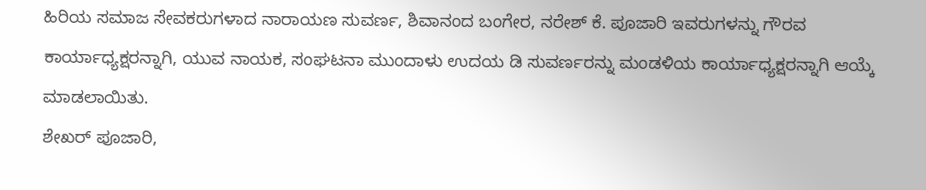ಹಿರಿಯ ಸಮಾಜ ಸೇವಕರುಗಳಾದ ನಾರಾಯಣ ಸುವರ್ಣ, ಶಿವಾನಂದ ಬಂಗೇರ, ನರೇಶ್ ಕೆ. ಪೂಜಾರಿ ಇವರುಗಳನ್ನು ಗೌರವ ಕಾರ್ಯಾಧ್ಯಕ್ಷರನ್ನಾಗಿ, ಯುವ ನಾಯಕ, ಸಂಘಟನಾ ಮುಂದಾಳು ಉದಯ ಡಿ ಸುವರ್ಣರನ್ನು ಮಂಡಳಿಯ ಕಾರ್ಯಾಧ್ಯಕ್ಷರನ್ನಾಗಿ ಆಯ್ಕೆ ಮಾಡಲಾಯಿತು.
ಶೇಖರ್ ಪೂಜಾರಿ,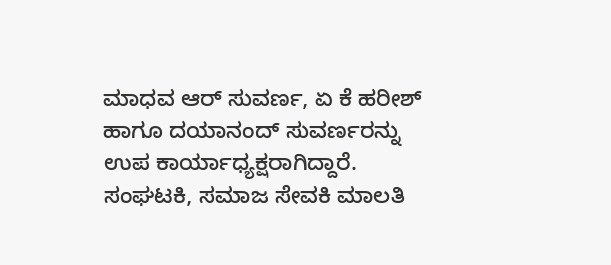ಮಾಧವ ಆರ್ ಸುವರ್ಣ, ಏ ಕೆ ಹರೀಶ್ ಹಾಗೂ ದಯಾನಂದ್ ಸುವರ್ಣರನ್ನು ಉಪ ಕಾರ್ಯಾಧ್ಯಕ್ಷರಾಗಿದ್ದಾರೆ. ಸಂಘಟಕಿ, ಸಮಾಜ ಸೇವಕಿ ಮಾಲತಿ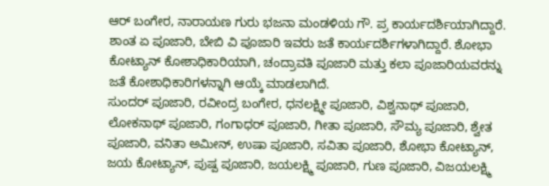ಆರ್ ಬಂಗೇರ, ನಾರಾಯಣ ಗುರು ಭಜನಾ ಮಂಡಳಿಯ ಗೌ. ಪ್ರ ಕಾರ್ಯದರ್ಶಿಯಾಗಿದ್ದಾರೆ.
ಶಾಂತ ಏ ಪೂಜಾರಿ, ಬೇಬಿ ವಿ ಪೂಜಾರಿ ಇವರು ಜತೆ ಕಾರ್ಯದರ್ಶಿಗಳಾಗಿದ್ದಾರೆ. ಶೋಭಾ ಕೋಟ್ಯಾನ್ ಕೋಶಾಧಿಕಾರಿಯಾಗಿ, ಚಂದ್ರಾವತಿ ಪೂಜಾರಿ ಮತ್ತು ಕಲಾ ಪೂಜಾರಿಯವರನ್ನು ಜತೆ ಕೋಶಾಧಿಕಾರಿಗಳನ್ನಾಗಿ ಆಯ್ಕೆ ಮಾಡಲಾಗಿದೆ.
ಸುಂದರ್ ಪೂಜಾರಿ, ರವೀಂದ್ರ ಬಂಗೇರ, ಧನಲಕ್ಷ್ಮೀ ಪೂಜಾರಿ, ವಿಶ್ವನಾಥ್ ಪೂಜಾರಿ, ಲೋಕನಾಥ್ ಪೂಜಾರಿ, ಗಂಗಾಧರ್ ಪೂಜಾರಿ, ಗೀತಾ ಪೂಜಾರಿ, ಸೌಮ್ಯ ಪೂಜಾರಿ, ಶ್ವೇತ ಪೂಜಾರಿ, ವನಿತಾ ಅಮೀನ್, ಉಷಾ ಪೂಜಾರಿ, ಸವಿತಾ ಪೂಜಾರಿ, ಶೋಭಾ ಕೋಟ್ಯಾನ್, ಜಯ ಕೋಟ್ಯಾನ್, ಪುಷ್ಪ ಪೂಜಾರಿ, ಜಯಲಕ್ಷ್ಮಿ ಪೂಜಾರಿ, ಗುಣ ಪೂಜಾರಿ, ವಿಜಯಲಕ್ಷ್ಮಿ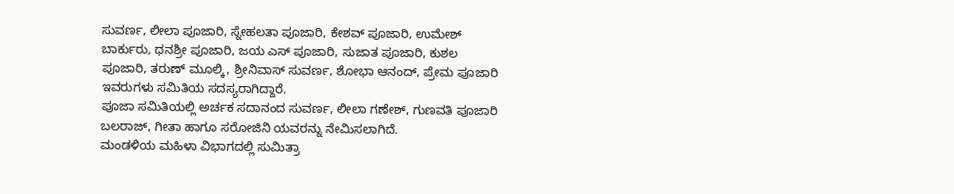ಸುವರ್ಣ, ಲೀಲಾ ಪೂಜಾರಿ, ಸ್ನೇಹಲತಾ ಪೂಜಾರಿ, ಕೇಶವ್ ಪೂಜಾರಿ, ಉಮೇಶ್ ಬಾರ್ಕುರು, ಧನಶ್ರೀ ಪೂಜಾರಿ, ಜಯ ಎಸ್ ಪೂಜಾರಿ, ಸುಜಾತ ಪೂಜಾರಿ, ಕುಶಲ ಪೂಜಾರಿ, ತರುಣ್ ಮೂಲ್ಕಿ, ಶ್ರೀನಿವಾಸ್ ಸುವರ್ಣ, ಶೋಭಾ ಆನಂದ್, ಪ್ರೇಮ ಪೂಜಾರಿ ಇವರುಗಳು ಸಮಿತಿಯ ಸದಸ್ಯರಾಗಿದ್ದಾರೆ.
ಪೂಜಾ ಸಮಿತಿಯಲ್ಲಿ ಅರ್ಚಕ ಸದಾನಂದ ಸುವರ್ಣ, ಲೀಲಾ ಗಣೇಶ್, ಗುಣವತಿ ಪೂಜಾರಿ ಬಲರಾಜ್, ಗೀತಾ ಹಾಗೂ ಸರೋಜಿನಿ ಯವರನ್ನು ನೇಮಿಸಲಾಗಿದೆ.
ಮಂಡಳಿಯ ಮಹಿಳಾ ವಿಭಾಗದಲ್ಲಿ ಸುಮಿತ್ರಾ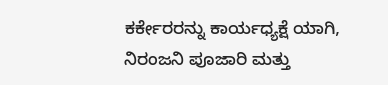ಕರ್ಕೇರರನ್ನು ಕಾರ್ಯಧ್ಯಕ್ಷೆ ಯಾಗಿ, ನಿರಂಜನಿ ಪೂಜಾರಿ ಮತ್ತು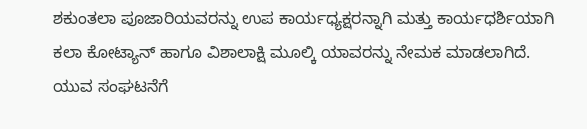ಶಕುಂತಲಾ ಪೂಜಾರಿಯವರನ್ನು ಉಪ ಕಾರ್ಯಧ್ಯಕ್ಷರನ್ನಾಗಿ ಮತ್ತು ಕಾರ್ಯಧರ್ಶಿಯಾಗಿ ಕಲಾ ಕೋಟ್ಯಾನ್ ಹಾಗೂ ವಿಶಾಲಾಕ್ಷಿ ಮೂಲ್ಕಿ ಯಾವರನ್ನು ನೇಮಕ ಮಾಡಲಾಗಿದೆ.
ಯುವ ಸಂಘಟನೆಗೆ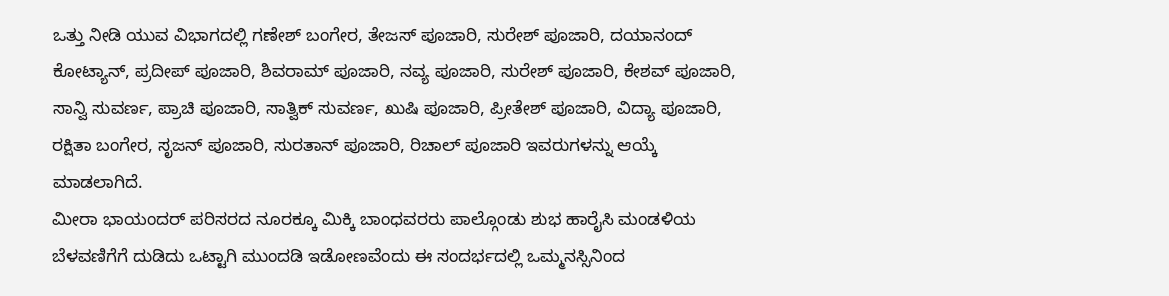ಒತ್ತು ನೀಡಿ ಯುವ ವಿಭಾಗದಲ್ಲಿ ಗಣೇಶ್ ಬಂಗೇರ, ತೇಜಸ್ ಪೂಜಾರಿ, ಸುರೇಶ್ ಪೂಜಾರಿ, ದಯಾನಂದ್ ಕೋಟ್ಯಾನ್, ಪ್ರದೀಪ್ ಪೂಜಾರಿ, ಶಿವರಾಮ್ ಪೂಜಾರಿ, ನವ್ಯ ಪೂಜಾರಿ, ಸುರೇಶ್ ಪೂಜಾರಿ, ಕೇಶವ್ ಪೂಜಾರಿ, ಸಾನ್ವಿ ಸುವರ್ಣ, ಪ್ರಾಚಿ ಪೂಜಾರಿ, ಸಾತ್ವಿಕ್ ಸುವರ್ಣ, ಖುಷಿ ಪೂಜಾರಿ, ಪ್ರೀತೇಶ್ ಪೂಜಾರಿ, ವಿದ್ಯಾ ಪೂಜಾರಿ, ರಕ್ಷಿತಾ ಬಂಗೇರ, ಸೃಜನ್ ಪೂಜಾರಿ, ಸುರತಾನ್ ಪೂಜಾರಿ, ರಿಚಾಲ್ ಪೂಜಾರಿ ಇವರುಗಳನ್ನು ಆಯ್ಕೆ ಮಾಡಲಾಗಿದೆ.
ಮೀರಾ ಭಾಯಂದರ್ ಪರಿಸರದ ನೂರಕ್ಕೂ ಮಿಕ್ಕಿ ಬಾಂಧವರರು ಪಾಲ್ಗೊಂಡು ಶುಭ ಹಾರೈಸಿ ಮಂಡಳಿಯ ಬೆಳವಣಿಗೆಗೆ ದುಡಿದು ಒಟ್ಟಾಗಿ ಮುಂದಡಿ ಇಡೋಣವೆಂದು ಈ ಸಂದರ್ಭದಲ್ಲಿ ಒಮ್ಮನಸ್ಸಿನಿಂದ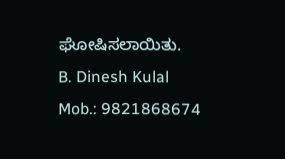ಘೋಷಿಸಲಾಯಿತು.
B. Dinesh Kulal
Mob.: 9821868674